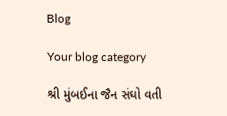Blog

Your blog category

શ્રી મુંબઈના જૈન સંઘો વતી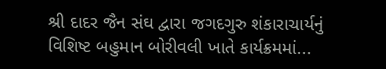શ્રી દાદર જૈન સંઘ દ્વારા જગદગુરુ શંકારાચાર્યનું વિશિષ્ટ બહુમાન બોરીવલી ખાતે કાર્યક્રમમાં...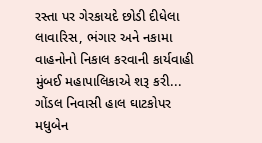રસ્તા પર ગેરકાયદે છોડી દીધેલા લાવારિસ, ભંગાર અને નકામા વાહનોનો નિકાલ કરવાની કાર્યવાહી મુંબઈ મહાપાલિકાએ શરૂ કરી...
ગોંડલ નિવાસી હાલ ઘાટકોપર મધુબેન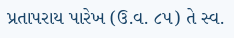પ્રતાપરાય પારેખ (ઉ.વ. ૮૫) તે સ્વ.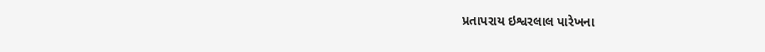પ્રતાપરાય ઇશ્વરલાલ પારેખના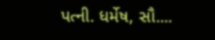પત્ની. ધર્મેષ, સૌ....